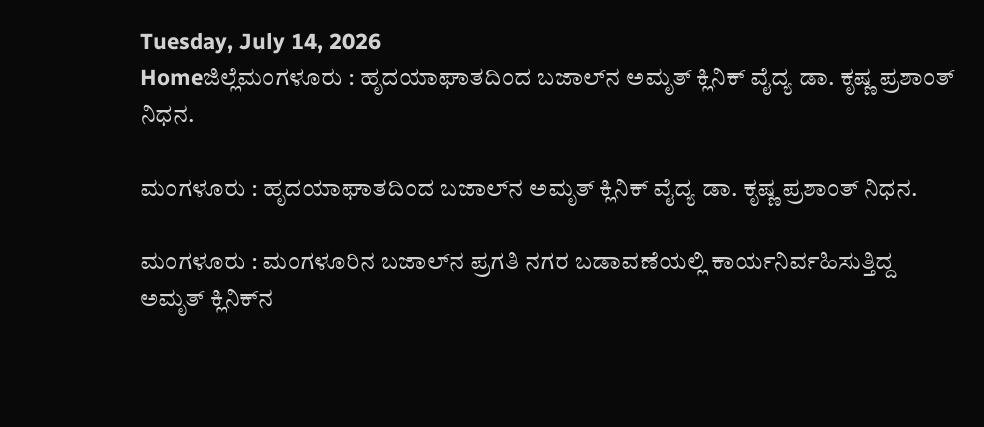Tuesday, July 14, 2026
Homeಜಿಲ್ಲೆಮಂಗಳೂರು : ಹೃದಯಾಘಾತದಿಂದ ಬಜಾಲ್‌ನ ಅಮೃತ್ ಕ್ಲಿನಿಕ್ ವೈದ್ಯ ಡಾ. ಕೃಷ್ಣ ಪ್ರಶಾಂತ್ ನಿಧನ.

ಮಂಗಳೂರು : ಹೃದಯಾಘಾತದಿಂದ ಬಜಾಲ್‌ನ ಅಮೃತ್ ಕ್ಲಿನಿಕ್ ವೈದ್ಯ ಡಾ. ಕೃಷ್ಣ ಪ್ರಶಾಂತ್ ನಿಧನ.

ಮಂಗಳೂರು : ಮಂಗಳೂರಿನ ಬಜಾಲ್‌ನ ಪ್ರಗತಿ ನಗರ ಬಡಾವಣೆಯಲ್ಲಿ ಕಾರ್ಯನಿರ್ವಹಿಸುತ್ತಿದ್ದ ಅಮೃತ್ ಕ್ಲಿನಿಕ್‌ನ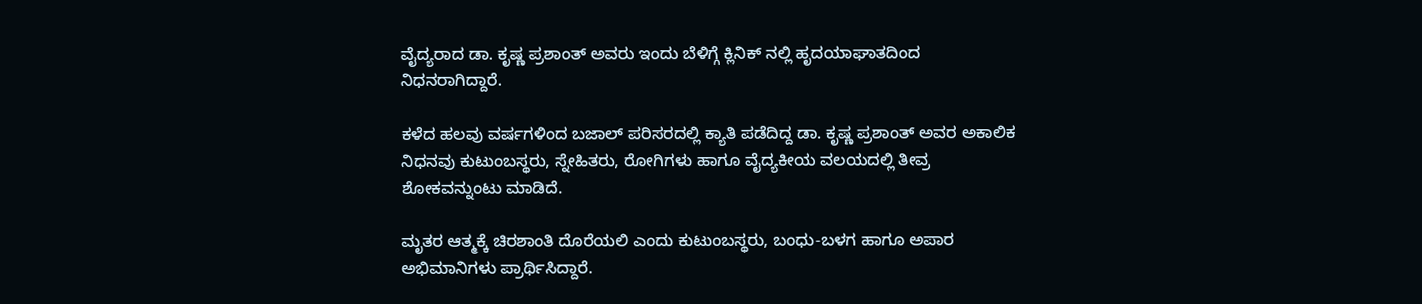ವೈದ್ಯರಾದ ಡಾ. ಕೃಷ್ಣ ಪ್ರಶಾಂತ್ ಅವರು ಇಂದು ಬೆಳಿಗ್ಗೆ ಕ್ಲಿನಿಕ್ ನಲ್ಲಿ ಹೃದಯಾಘಾತದಿಂದ ನಿಧನರಾಗಿದ್ದಾರೆ.

ಕಳೆದ ಹಲವು ವರ್ಷಗಳಿಂದ ಬಜಾಲ್ ಪರಿಸರದಲ್ಲಿ ಕ್ಯಾತಿ ಪಡೆದಿದ್ದ ಡಾ. ಕೃಷ್ಣ ಪ್ರಶಾಂತ್ ಅವರ ಅಕಾಲಿಕ ನಿಧನವು ಕುಟುಂಬಸ್ಥರು, ಸ್ನೇಹಿತರು, ರೋಗಿಗಳು ಹಾಗೂ ವೈದ್ಯಕೀಯ ವಲಯದಲ್ಲಿ ತೀವ್ರ ಶೋಕವನ್ನುಂಟು ಮಾಡಿದೆ.

ಮೃತರ ಆತ್ಮಕ್ಕೆ ಚಿರಶಾಂತಿ ದೊರೆಯಲಿ ಎಂದು ಕುಟುಂಬಸ್ಥರು, ಬಂಧು-ಬಳಗ ಹಾಗೂ ಅಪಾರ ಅಭಿಮಾನಿಗಳು ಪ್ರಾರ್ಥಿಸಿದ್ದಾರೆ.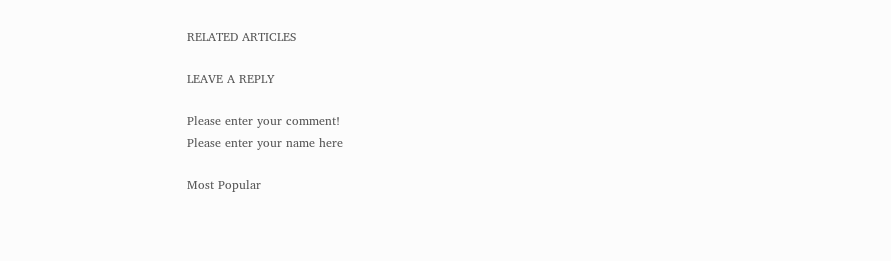RELATED ARTICLES

LEAVE A REPLY

Please enter your comment!
Please enter your name here

Most Popular